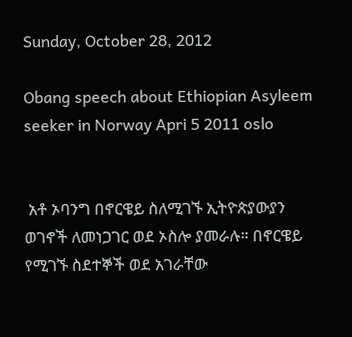Sunday, October 28, 2012

Obang speech about Ethiopian Asyleem seeker in Norway Apri 5 2011 oslo


 አቶ ኦባንግ በኖርዌይ ስለሚገኙ ኢትዮጵያውያን ወገኖች ለመነጋገር ወደ ኦስሎ ያመራሉ። በኖርዌይ የሚገኙ ስደተኞች ወደ አገራቸው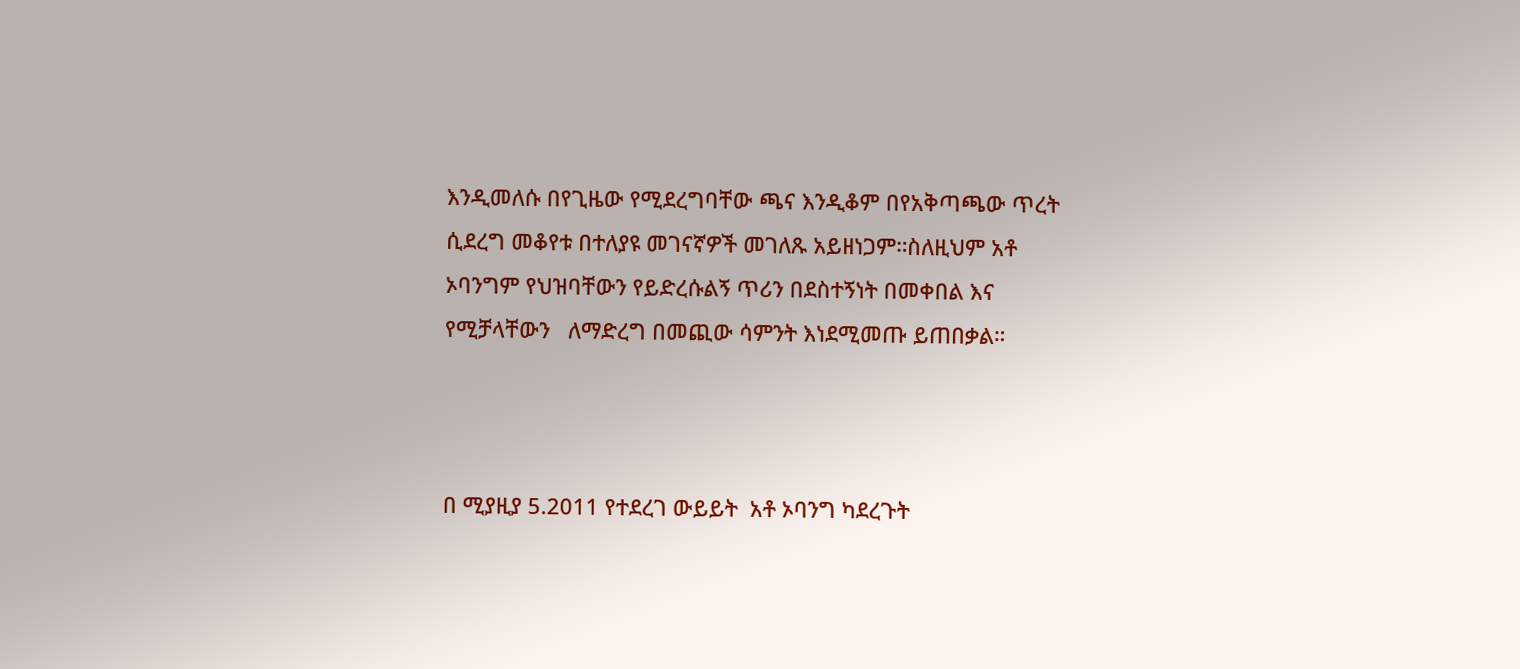እንዲመለሱ በየጊዜው የሚደረግባቸው ጫና እንዲቆም በየአቅጣጫው ጥረት ሲደረግ መቆየቱ በተለያዩ መገናኛዎች መገለጹ አይዘነጋም።ስለዚህም አቶ ኦባንግም የህዝባቸውን የይድረሱልኝ ጥሪን በደስተኝነት በመቀበል እና የሚቻላቸውን   ለማድረግ በመጪው ሳምንት እነደሚመጡ ይጠበቃል።



በ ሚያዚያ 5.2011 የተደረገ ውይይት  አቶ ኦባንግ ካደረጉት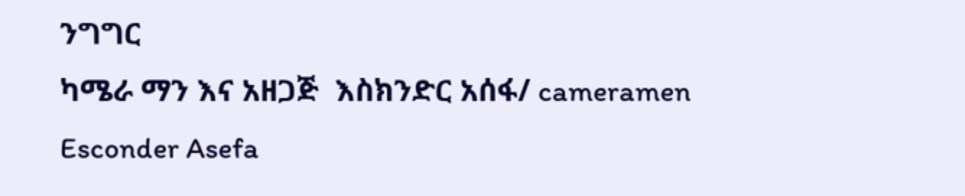ንግግር
ካሜራ ማን እና አዘጋጅ  እስክንድር አሰፋ/ cameramen Esconder Asefa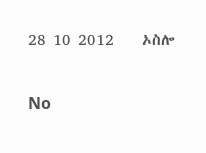28 10 2012    ኦስሎ

No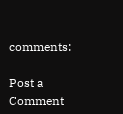comments:

Post a Comment